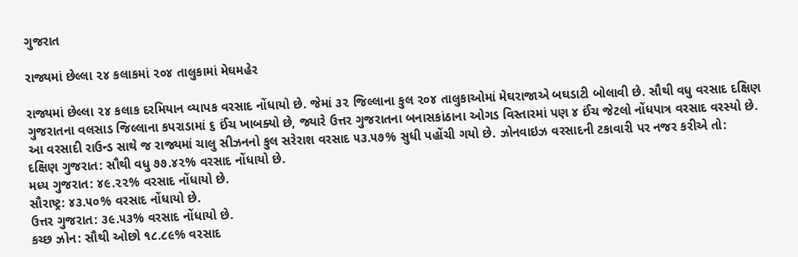ગુજરાત

રાજ્યમાં છેલ્લા ૨૪ કલાકમાં ૨૦૪ તાલુકામાં મેઘમહેર

રાજ્યમાં છેલ્લા ૨૪ કલાક દરમિયાન વ્યાપક વરસાદ નોંધાયો છે. જેમાં ૩૨ જિલ્લાના કુલ ૨૦૪ તાલુકાઓમાં મેઘરાજાએ બઘડાટી બોલાવી છે. સૌથી વધુ વરસાદ દક્ષિણ ગુજરાતના વલસાડ જિલ્લાના કપરાડામાં ૬ ઈંચ ખાબક્યો છે, જ્યારે ઉત્તર ગુજરાતના બનાસકાંઠાના ઓગડ વિસ્તારમાં પણ ૪ ઈંચ જેટલો નોંધપાત્ર વરસાદ વરસ્યો છે.
આ વરસાદી રાઉન્ડ સાથે જ રાજ્યમાં ચાલુ સીઝનનો કુલ સરેરાશ વરસાદ ૫૩.૫૭% સુધી પહોંચી ગયો છે. ઝોનવાઇઝ વરસાદની ટકાવારી પર નજર કરીએ તો:
દક્ષિણ ગુજરાત: સૌથી વધુ ૭૭.૪૨% વરસાદ નોંધાયો છે.
મધ્ય ગુજરાત: ૪૯.૨૨% વરસાદ નોંધાયો છે.
સૌરાષ્ટ્ર: ૪૩.૫૦% વરસાદ નોંધાયો છે.
ઉત્તર ગુજરાત: ૩૯.૫૩% વરસાદ નોંધાયો છે.
કચ્છ ઝોન: સૌથી ઓછો ૧૮.૮૯% વરસાદ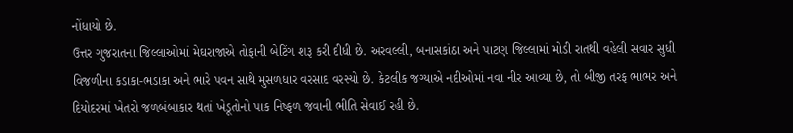નોંધાયો છે.
ઉત્તર ગુજરાતના જિલ્લાઓમાં મેઘરાજાએ તોફાની બેટિંગ શરૂ કરી દીધી છે. અરવલ્લી, બનાસકાંઠા અને પાટણ જિલ્લામાં મોડી રાતથી વહેલી સવાર સુધી વિજળીના કડાકા-ભડાકા અને ભારે પવન સાથે મુસળધાર વરસાદ વરસ્યો છે. કેટલીક જગ્યાએ નદીઓમાં નવા નીર આવ્યા છે, તો બીજી તરફ ભાભર અને દિયોદરમાં ખેતરો જળબંબાકાર થતાં ખેડૂતોનો પાક નિષ્ફળ જવાની ભીતિ સેવાઈ રહી છે.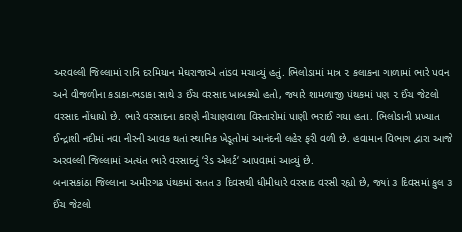અરવલ્લી જિલ્લામાં રાત્રિ દરમિયાન મેઘરાજાએ તાંડવ મચાવ્યું હતું. ભિલોડામાં માત્ર ૨ કલાકના ગાળામાં ભારે પવન અને વીજળીના કડાકા-ભડાકા સાથે ૩ ઈંચ વરસાદ ખાબક્યો હતો, જ્યારે શામળાજી પંથકમાં પણ ૨ ઈંચ જેટલો વરસાદ નોંધાયો છે. ભારે વરસાદના કારણે નીચાણવાળા વિસ્તારોમાં પાણી ભરાઈ ગયા હતા. ભિલોડાની પ્રખ્યાત ઈન્દ્રાશી નદીમાં નવા નીરની આવક થતાં સ્થાનિક ખેડૂતોમાં આનંદની લહેર ફરી વળી છે. હવામાન વિભાગ દ્વારા આજે અરવલ્લી જિલ્લામાં અત્યંત ભારે વરસાદનું ‘રેડ એલર્ટ‘ આપવામાં આવ્યું છે.
બનાસકાંઠા જિલ્લાના અમીરગઢ પંથકમાં સતત ૩ દિવસથી ધીમીધારે વરસાદ વરસી રહ્યો છે, જ્યાં ૩ દિવસમાં કુલ ૩ ઈંચ જેટલો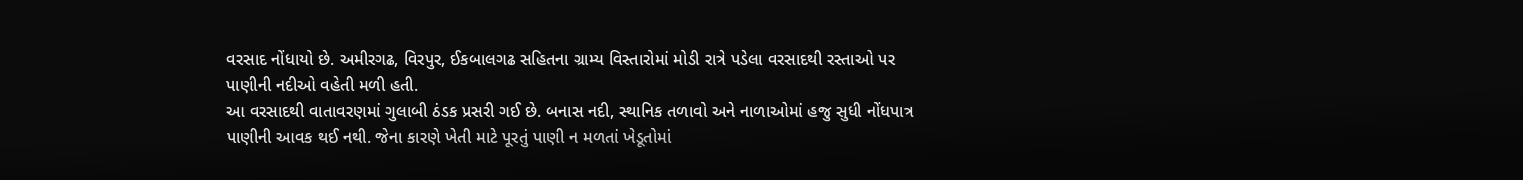વરસાદ નોંધાયો છે. અમીરગઢ, વિરપુર, ઈકબાલગઢ સહિતના ગ્રામ્ય વિસ્તારોમાં મોડી રાત્રે પડેલા વરસાદથી રસ્તાઓ પર પાણીની નદીઓ વહેતી મળી હતી.
આ વરસાદથી વાતાવરણમાં ગુલાબી ઠંડક પ્રસરી ગઈ છે. બનાસ નદી, સ્થાનિક તળાવો અને નાળાઓમાં હજુ સુધી નોંધપાત્ર પાણીની આવક થઈ નથી. જેના કારણે ખેતી માટે પૂરતું પાણી ન મળતાં ખેડૂતોમાં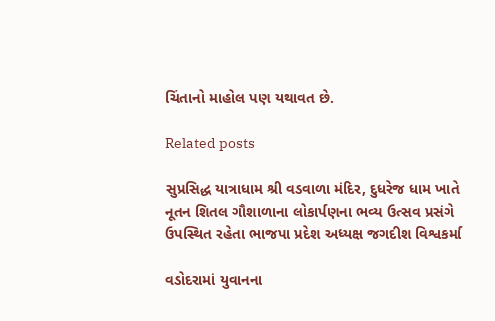ચિંતાનો માહોલ પણ યથાવત છે.

Related posts

સુપ્રસિદ્ધ યાત્રાધામ શ્રી વડવાળા મંદિર, દુધરેજ ધામ ખાતે નૂતન શિતલ ગૌશાળાના લોકાર્પણના ભવ્ય ઉત્સવ પ્રસંગે ઉપસ્થિત રહેતા ભાજપા પ્રદેશ અધ્યક્ષ જગદીશ વિશ્વકર્મા

વડોદરામાં યુવાનના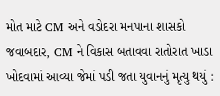મોત માટે CM અને વડોદરા મનપાના શાસકો જવાબદાર, CM ને વિકાસ બતાવવા રાતોરાત ખાડા ખોદવામાં આવ્યા જેમાં પડી જતા યુવાનનું મૃત્યુ થયું :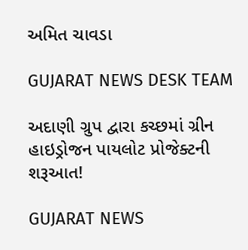અમિત ચાવડા

GUJARAT NEWS DESK TEAM

અદાણી ગ્રુપ દ્વારા કચ્છમાં ગ્રીન હાઇડ્રોજન પાયલોટ પ્રોજેક્ટની શરૂઆત!

GUJARAT NEWS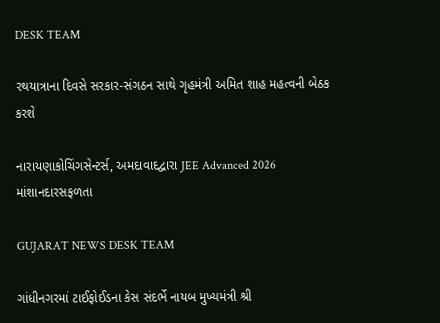DESK TEAM

રથયાત્રાના દિવસે સરકાર-સંગઠન સાથે ગૃહમંત્રી અમિત શાહ મહત્વની બેઠક કરશે

નારાયણાકોચિંગસેન્ટર્સ, અમદાવાદદ્વારા JEE Advanced 2026 માંશાનદારસફળતા

GUJARAT NEWS DESK TEAM

ગાંધીનગરમાં ટાઈફોઈડના કેસ સંદર્ભે નાયબ મુખ્યમંત્રી શ્રી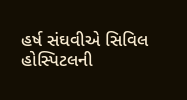હર્ષ સંઘવીએ સિવિલ હોસ્પિટલની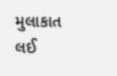મુલાકાત લઈ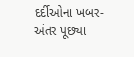દર્દીઓના ખબર-અંતર પૂછ્યા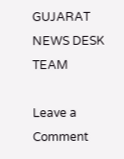GUJARAT NEWS DESK TEAM

Leave a Comment